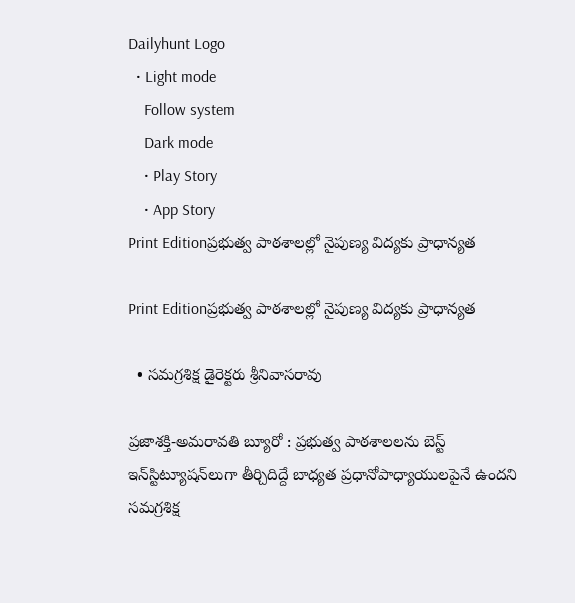Dailyhunt Logo
  • Light mode
    Follow system
    Dark mode
    • Play Story
    • App Story
Print Editionప్రభుత్వ పాఠశాలల్లో నైపుణ్య విద్యకు ప్రాధాన్యత

Print Editionప్రభుత్వ పాఠశాలల్లో నైపుణ్య విద్యకు ప్రాధాన్యత

  • సమగ్రశిక్ష డైరెక్టరు శ్రీనివాసరావు

ప్రజాశక్తి-అమరావతి బ్యూరో : ప్రభుత్వ పాఠశాలలను బెస్ట్ ఇన్‌స్టిట్యూషన్‌లుగా తీర్చిదిద్దే బాధ్యత ప్రధానోపాధ్యాయులపైనే ఉందని సమగ్రశిక్ష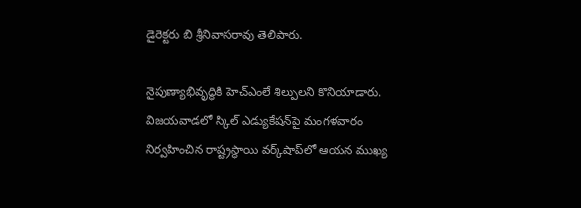డైరెక్టరు బి శ్రీనివాసరావు తెలిపారు.

నైపుణ్యాభివృద్ధికి హెచ్‌ఎంలే శిల్పులని కొనియాడారు. విజయవాడలో స్కిల్ ఎడ్యుకేషన్‌పై మంగళవారం నిర్వహించిన రాష్ట్రస్థాయి వర్క్‌షాప్‌లో ఆయన ముఖ్య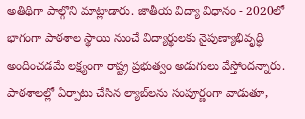అతిథిగా పాల్గొని మాట్లాడారు. జాతీయ విద్యా విధానం - 2020లో భాగంగా పాఠశాల స్థాయి నుంచే విద్యార్థులకు నైపుణ్యాభివృద్ధి అందించడమే లక్ష్యంగా రాష్ట్ర ప్రభుత్వం అడుగులు వేస్తోందన్నారు. పాఠశాలల్లో ఏర్పాటు చేసిన ల్యాబ్‌లను సంపూర్ణంగా వాడుతూ,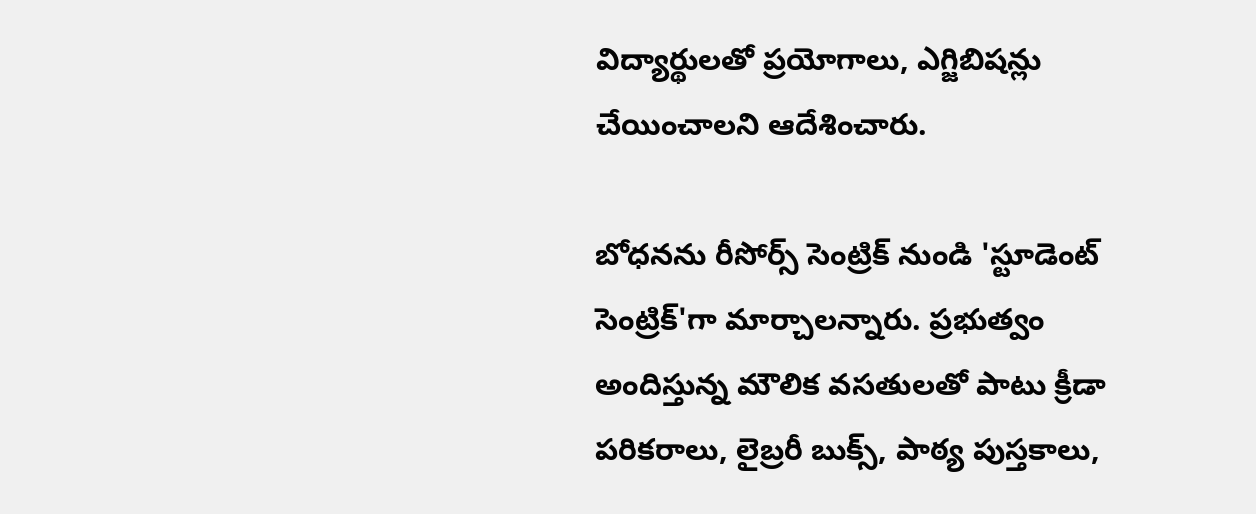విద్యార్థులతో ప్రయోగాలు, ఎగ్జిబిషన్లు చేయించాలని ఆదేశించారు.

బోధనను రీసోర్స్ సెంట్రిక్ నుండి 'స్టూడెంట్ సెంట్రిక్‌'గా మార్చాలన్నారు. ప్రభుత్వం అందిస్తున్న మౌలిక వసతులతో పాటు క్రీడా పరికరాలు, లైబ్రరీ బుక్స్, పాఠ్య పుస్తకాలు,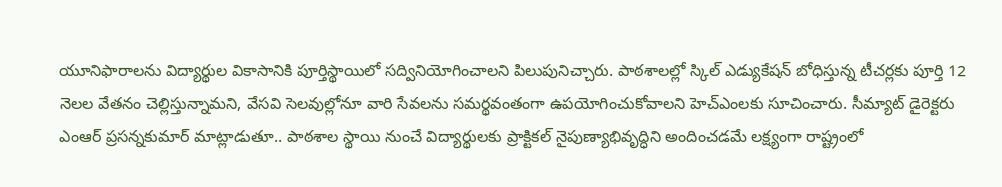యూనిఫారాలను విద్యార్థుల వికాసానికి పూర్తిస్థాయిలో సద్వినియోగించాలని పిలుపునిచ్చారు. పాఠశాలల్లో స్కిల్ ఎడ్యుకేషన్ బోధిస్తున్న టీచర్లకు పూర్తి 12 నెలల వేతనం చెల్లిస్తున్నామని, వేసవి సెలవుల్లోనూ వారి సేవలను సమర్థవంతంగా ఉపయోగించుకోవాలని హెచ్‌ఎంలకు సూచించారు. సీమ్యాట్ డైరెక్టరు ఎంఆర్‌ ప్రసన్నకుమార్‌ మాట్లాడుతూ.. పాఠశాల స్థాయి నుంచే విద్యార్థులకు ప్రాక్టికల్ నైపుణ్యాభివృద్ధిని అందించడమే లక్ష్యంగా రాష్ట్రంలో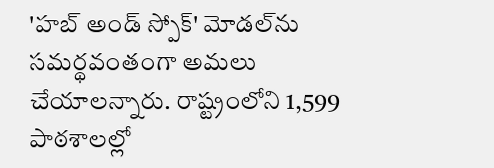'హబ్ అండ్ స్పోక్' మోడల్‌ను సమర్థవంతంగా అమలు చేయాలన్నారు. రాష్ట్రంలోని 1,599 పాఠశాలల్లో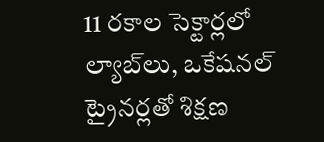11 రకాల సెక్టార్లలో ల్యాబ్‌లు, ఒకేషనల్ ట్రైనర్లతో శిక్షణ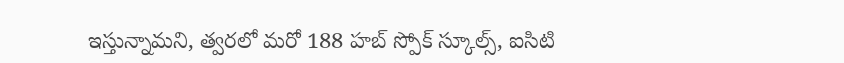ఇస్తున్నామని, త్వరలో మరో 188 హబ్ స్పోక్ స్కూల్స్, ఐసిటి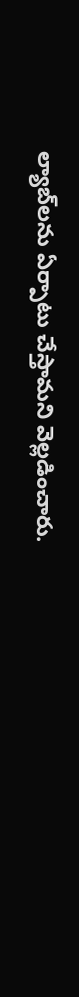ల్యాబ్‌లను ఏర్పాటు చేస్తామని వెల్లడించారు.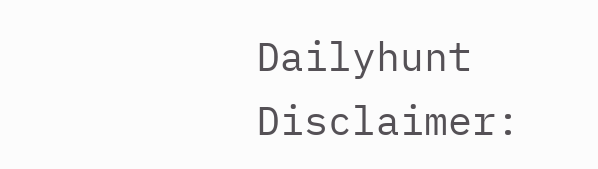Dailyhunt
Disclaimer: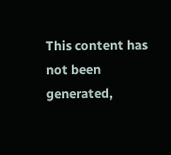This content has not been generated,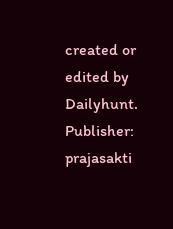created or edited by Dailyhunt. Publisher: prajasakti